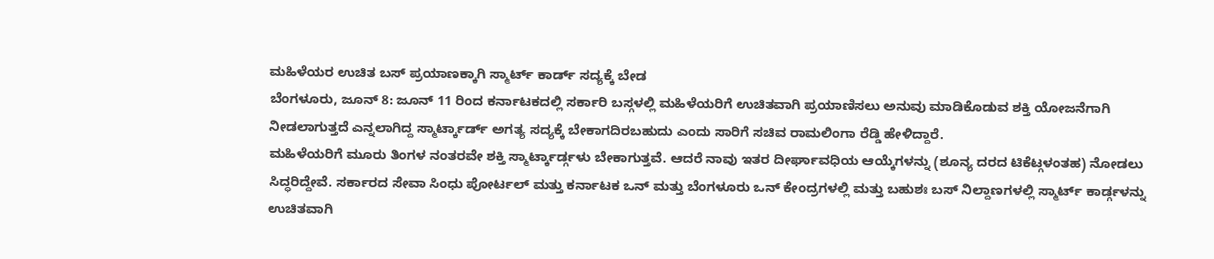ಮಹಿಳೆಯರ ಉಚಿತ ಬಸ್ ಪ್ರಯಾಣಕ್ಕಾಗಿ ಸ್ಮಾರ್ಟ್ ಕಾರ್ಡ್ ಸದ್ಯಕ್ಕೆ ಬೇಡ
ಬೆಂಗಳೂರು, ಜೂನ್ 8: ಜೂನ್ 11 ರಿಂದ ಕರ್ನಾಟಕದಲ್ಲಿ ಸರ್ಕಾರಿ ಬಸ್ಗಳಲ್ಲಿ ಮಹಿಳೆಯರಿಗೆ ಉಚಿತವಾಗಿ ಪ್ರಯಾಣಿಸಲು ಅನುವು ಮಾಡಿಕೊಡುವ ಶಕ್ತಿ ಯೋಜನೆಗಾಗಿ ನೀಡಲಾಗುತ್ತದೆ ಎನ್ನಲಾಗಿದ್ದ ಸ್ಮಾರ್ಟ್ಕಾರ್ಡ್ ಅಗತ್ಯ ಸದ್ಯಕ್ಕೆ ಬೇಕಾಗದಿರಬಹುದು ಎಂದು ಸಾರಿಗೆ ಸಚಿವ ರಾಮಲಿಂಗಾ ರೆಡ್ಡಿ ಹೇಳಿದ್ದಾರೆ.
ಮಹಿಳೆಯರಿಗೆ ಮೂರು ತಿಂಗಳ ನಂತರವೇ ಶಕ್ತಿ ಸ್ಮಾರ್ಟ್ಕಾರ್ಡ್ಗಳು ಬೇಕಾಗುತ್ತವೆ. ಆದರೆ ನಾವು ಇತರ ದೀರ್ಘಾವಧಿಯ ಆಯ್ಕೆಗಳನ್ನು (ಶೂನ್ಯ ದರದ ಟಿಕೆಟ್ಗಳಂತಹ) ನೋಡಲು ಸಿದ್ಧರಿದ್ದೇವೆ. ಸರ್ಕಾರದ ಸೇವಾ ಸಿಂಧು ಪೋರ್ಟಲ್ ಮತ್ತು ಕರ್ನಾಟಕ ಒನ್ ಮತ್ತು ಬೆಂಗಳೂರು ಒನ್ ಕೇಂದ್ರಗಳಲ್ಲಿ ಮತ್ತು ಬಹುಶಃ ಬಸ್ ನಿಲ್ದಾಣಗಳಲ್ಲಿ ಸ್ಮಾರ್ಟ್ ಕಾರ್ಡ್ಗಳನ್ನು ಉಚಿತವಾಗಿ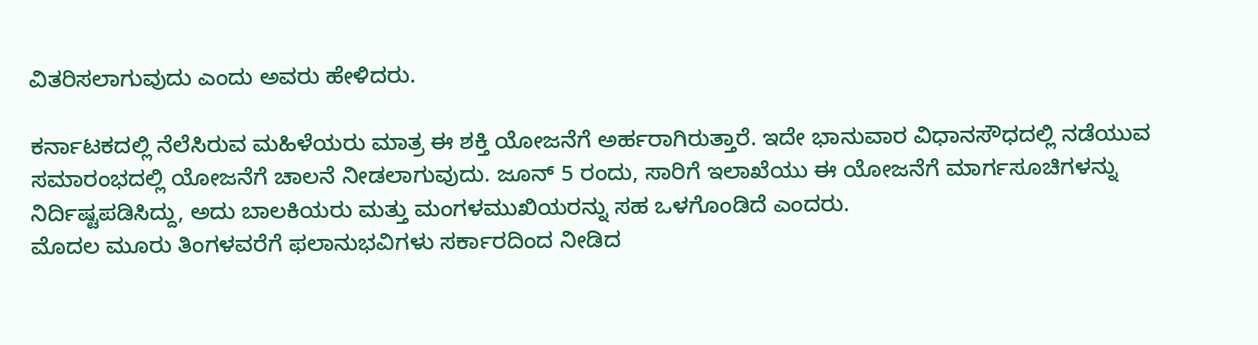ವಿತರಿಸಲಾಗುವುದು ಎಂದು ಅವರು ಹೇಳಿದರು.

ಕರ್ನಾಟಕದಲ್ಲಿ ನೆಲೆಸಿರುವ ಮಹಿಳೆಯರು ಮಾತ್ರ ಈ ಶಕ್ತಿ ಯೋಜನೆಗೆ ಅರ್ಹರಾಗಿರುತ್ತಾರೆ. ಇದೇ ಭಾನುವಾರ ವಿಧಾನಸೌಧದಲ್ಲಿ ನಡೆಯುವ ಸಮಾರಂಭದಲ್ಲಿ ಯೋಜನೆಗೆ ಚಾಲನೆ ನೀಡಲಾಗುವುದು. ಜೂನ್ 5 ರಂದು, ಸಾರಿಗೆ ಇಲಾಖೆಯು ಈ ಯೋಜನೆಗೆ ಮಾರ್ಗಸೂಚಿಗಳನ್ನು ನಿರ್ದಿಷ್ಟಪಡಿಸಿದ್ದು, ಅದು ಬಾಲಕಿಯರು ಮತ್ತು ಮಂಗಳಮುಖಿಯರನ್ನು ಸಹ ಒಳಗೊಂಡಿದೆ ಎಂದರು.
ಮೊದಲ ಮೂರು ತಿಂಗಳವರೆಗೆ ಫಲಾನುಭವಿಗಳು ಸರ್ಕಾರದಿಂದ ನೀಡಿದ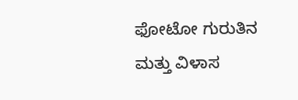ಫೋಟೋ ಗುರುತಿನ ಮತ್ತು ವಿಳಾಸ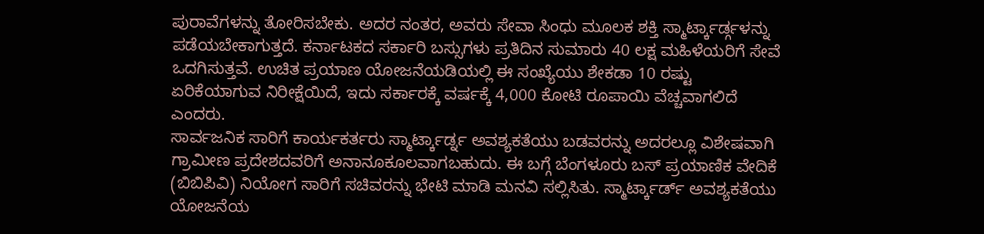ಪುರಾವೆಗಳನ್ನು ತೋರಿಸಬೇಕು. ಅದರ ನಂತರ, ಅವರು ಸೇವಾ ಸಿಂಧು ಮೂಲಕ ಶಕ್ತಿ ಸ್ಮಾರ್ಟ್ಕಾರ್ಡ್ಗಳನ್ನು ಪಡೆಯಬೇಕಾಗುತ್ತದೆ. ಕರ್ನಾಟಕದ ಸರ್ಕಾರಿ ಬಸ್ಸುಗಳು ಪ್ರತಿದಿನ ಸುಮಾರು 40 ಲಕ್ಷ ಮಹಿಳೆಯರಿಗೆ ಸೇವೆ ಒದಗಿಸುತ್ತವೆ. ಉಚಿತ ಪ್ರಯಾಣ ಯೋಜನೆಯಡಿಯಲ್ಲಿ ಈ ಸಂಖ್ಯೆಯು ಶೇಕಡಾ 10 ರಷ್ಟು ಏರಿಕೆಯಾಗುವ ನಿರೀಕ್ಷೆಯಿದೆ, ಇದು ಸರ್ಕಾರಕ್ಕೆ ವರ್ಷಕ್ಕೆ 4,000 ಕೋಟಿ ರೂಪಾಯಿ ವೆಚ್ಚವಾಗಲಿದೆ ಎಂದರು.
ಸಾರ್ವಜನಿಕ ಸಾರಿಗೆ ಕಾರ್ಯಕರ್ತರು ಸ್ಮಾರ್ಟ್ಕಾರ್ಡ್ನ ಅವಶ್ಯಕತೆಯು ಬಡವರನ್ನು ಅದರಲ್ಲೂ ವಿಶೇಷವಾಗಿ ಗ್ರಾಮೀಣ ಪ್ರದೇಶದವರಿಗೆ ಅನಾನೂಕೂಲವಾಗಬಹುದು. ಈ ಬಗ್ಗೆ ಬೆಂಗಳೂರು ಬಸ್ ಪ್ರಯಾಣಿಕ ವೇದಿಕೆ (ಬಿಬಿಪಿವಿ) ನಿಯೋಗ ಸಾರಿಗೆ ಸಚಿವರನ್ನು ಭೇಟಿ ಮಾಡಿ ಮನವಿ ಸಲ್ಲಿಸಿತು. ಸ್ಮಾರ್ಟ್ಕಾರ್ಡ್ ಅವಶ್ಯಕತೆಯು ಯೋಜನೆಯ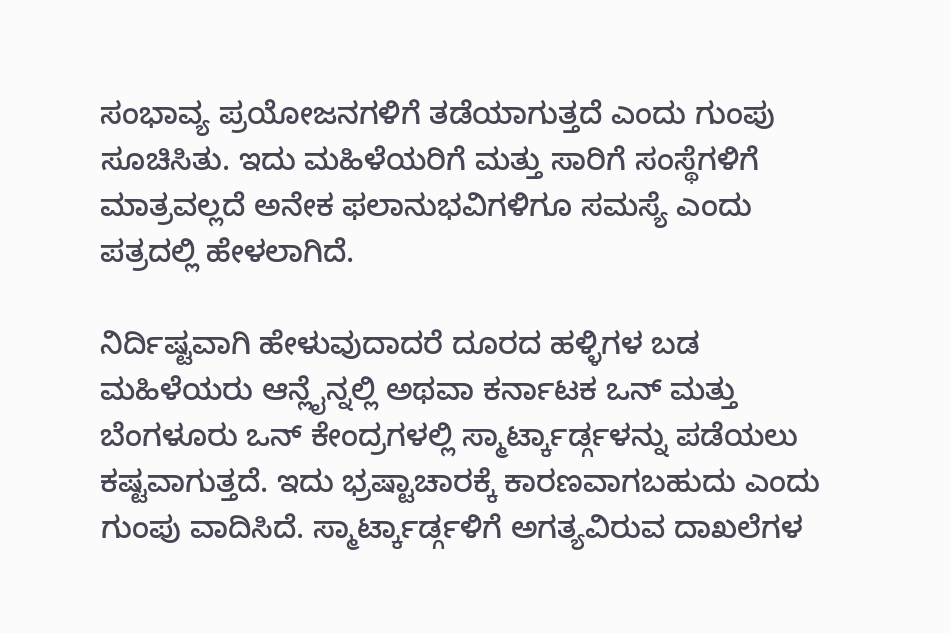ಸಂಭಾವ್ಯ ಪ್ರಯೋಜನಗಳಿಗೆ ತಡೆಯಾಗುತ್ತದೆ ಎಂದು ಗುಂಪು ಸೂಚಿಸಿತು. ಇದು ಮಹಿಳೆಯರಿಗೆ ಮತ್ತು ಸಾರಿಗೆ ಸಂಸ್ಥೆಗಳಿಗೆ ಮಾತ್ರವಲ್ಲದೆ ಅನೇಕ ಫಲಾನುಭವಿಗಳಿಗೂ ಸಮಸ್ಯೆ ಎಂದು ಪತ್ರದಲ್ಲಿ ಹೇಳಲಾಗಿದೆ.

ನಿರ್ದಿಷ್ಟವಾಗಿ ಹೇಳುವುದಾದರೆ ದೂರದ ಹಳ್ಳಿಗಳ ಬಡ ಮಹಿಳೆಯರು ಆನ್ಲೈನ್ನಲ್ಲಿ ಅಥವಾ ಕರ್ನಾಟಕ ಒನ್ ಮತ್ತು ಬೆಂಗಳೂರು ಒನ್ ಕೇಂದ್ರಗಳಲ್ಲಿ ಸ್ಮಾರ್ಟ್ಕಾರ್ಡ್ಗಳನ್ನು ಪಡೆಯಲು ಕಷ್ಟವಾಗುತ್ತದೆ. ಇದು ಭ್ರಷ್ಟಾಚಾರಕ್ಕೆ ಕಾರಣವಾಗಬಹುದು ಎಂದು ಗುಂಪು ವಾದಿಸಿದೆ. ಸ್ಮಾರ್ಟ್ಕಾರ್ಡ್ಗಳಿಗೆ ಅಗತ್ಯವಿರುವ ದಾಖಲೆಗಳ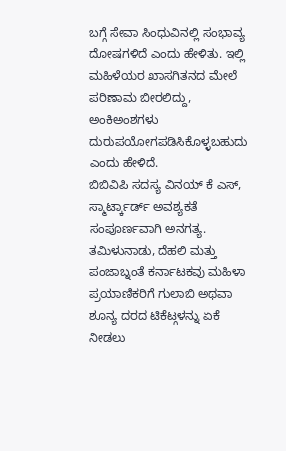ಬಗ್ಗೆ ಸೇವಾ ಸಿಂಧುವಿನಲ್ಲಿ ಸಂಭಾವ್ಯ ದೋಷಗಳಿದೆ ಎಂದು ಹೇಳಿತು. ಇಲ್ಲಿ ಮಹಿಳೆಯರ ಖಾಸಗಿತನದ ಮೇಲೆ ಪರಿಣಾಮ ಬೀರಲಿದ್ದು, ಅಂಕಿಅಂಶಗಳು ದುರುಪಯೋಗಪಡಿಸಿಕೊಳ್ಳಬಹುದು ಎಂದು ಹೇಳಿದೆ.
ಬಿಬಿವಿಪಿ ಸದಸ್ಯ ವಿನಯ್ ಕೆ ಎಸ್, ಸ್ಮಾರ್ಟ್ಕಾರ್ಡ್ ಅವಶ್ಯಕತೆ ಸಂಪೂರ್ಣವಾಗಿ ಅನಗತ್ಯ. ತಮಿಳುನಾಡು, ದೆಹಲಿ ಮತ್ತು ಪಂಜಾಬ್ನಂತೆ ಕರ್ನಾಟಕವು ಮಹಿಳಾ ಪ್ರಯಾಣಿಕರಿಗೆ ಗುಲಾಬಿ ಅಥವಾ ಶೂನ್ಯ ದರದ ಟಿಕೆಟ್ಗಳನ್ನು ಏಕೆ ನೀಡಲು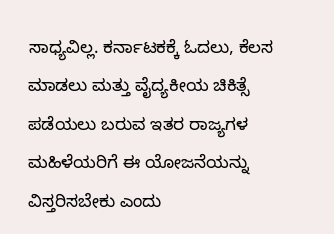ಸಾಧ್ಯವಿಲ್ಲ. ಕರ್ನಾಟಕಕ್ಕೆ ಓದಲು, ಕೆಲಸ ಮಾಡಲು ಮತ್ತು ವೈದ್ಯಕೀಯ ಚಿಕಿತ್ಸೆ ಪಡೆಯಲು ಬರುವ ಇತರ ರಾಜ್ಯಗಳ ಮಹಿಳೆಯರಿಗೆ ಈ ಯೋಜನೆಯನ್ನು ವಿಸ್ತರಿಸಬೇಕು ಎಂದು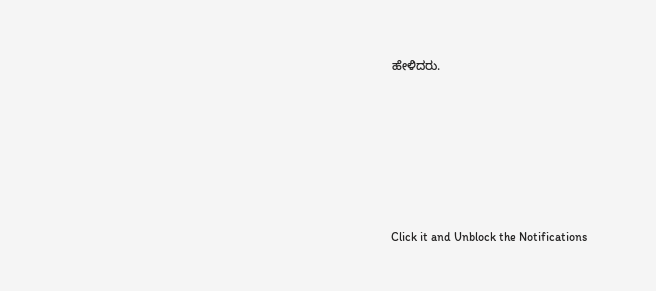ಹೇಳಿದರು.












Click it and Unblock the Notifications